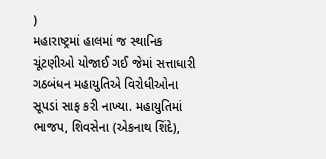)
મહારાષ્ટ્રમાં હાલમાં જ સ્થાનિક ચૂંટણીઓ યોજાઈ ગઈ જેમાં સત્તાધારી ગઠબંધન મહાયુતિએ વિરોધીઓના સૂપડાં સાફ કરી નાખ્યા. મહાયુતિમાં ભાજપ, શિવસેના (એકનાથ શિંદે),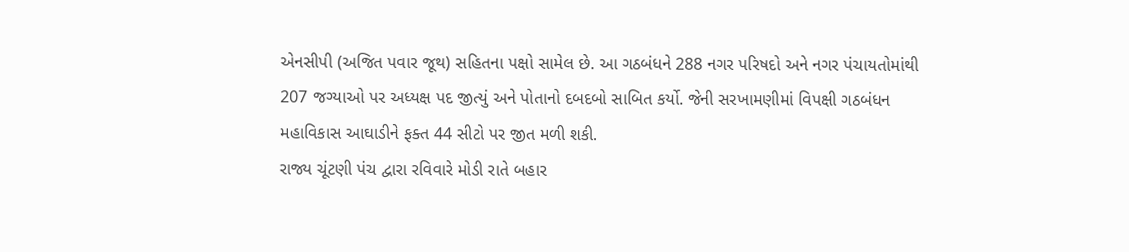એનસીપી (અજિત પવાર જૂથ) સહિતના પક્ષો સામેલ છે. આ ગઠબંધને 288 નગર પરિષદો અને નગર પંચાયતોમાંથી 207 જગ્યાઓ પર અધ્યક્ષ પદ જીત્યું અને પોતાનો દબદબો સાબિત કર્યો. જેની સરખામણીમાં વિપક્ષી ગઠબંધન મહાવિકાસ આઘાડીને ફક્ત 44 સીટો પર જીત મળી શકી.
રાજ્ય ચૂંટણી પંચ દ્વારા રવિવારે મોડી રાતે બહાર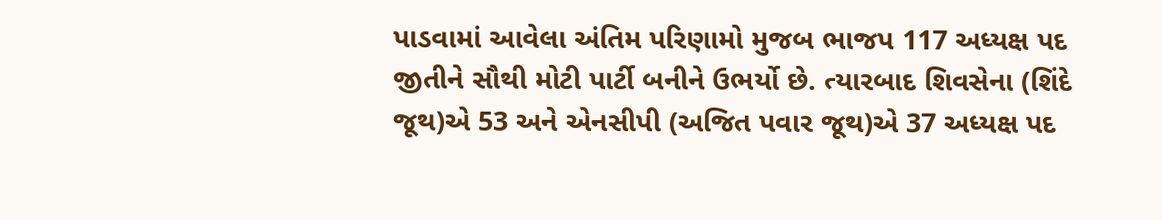પાડવામાં આવેલા અંતિમ પરિણામો મુજબ ભાજપ 117 અધ્યક્ષ પદ જીતીને સૌથી મોટી પાર્ટી બનીને ઉભર્યો છે. ત્યારબાદ શિવસેના (શિંદે જૂથ)એ 53 અને એનસીપી (અજિત પવાર જૂથ)એ 37 અધ્યક્ષ પદ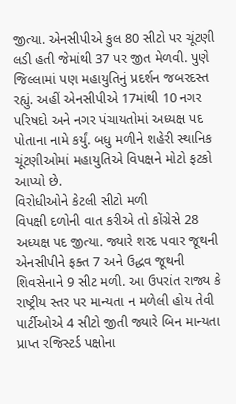જીત્યા. એનસીપીએ કુલ 80 સીટો પર ચૂંટણી લડી હતી જેમાંથી 37 પર જીત મેળવી. પુણે જિલ્લામાં પણ મહાયુતિનું પ્રદર્શન જબરદસ્ત રહ્યું. અહીં એનસીપીએ 17માંથી 10 નગર પરિષદો અને નગર પંચાયતોમાં અધ્યક્ષ પદ પોતાના નામે કર્યું. બધુ મળીને શહેરી સ્થાનિક ચૂંટણીઓમાં મહાયુતિએ વિપક્ષને મોટો ફટકો આપ્યો છે.
વિરોધીઓને કેટલી સીટો મળી
વિપક્ષી દળોની વાત કરીએ તો કોંગ્રેસે 28 અધ્યક્ષ પદ જીત્યા. જ્યારે શરદ પવાર જૂથની એનસીપીને ફક્ત 7 અને ઉદ્ધવ જૂથની શિવસેનાને 9 સીટ મળી. આ ઉપરાંત રાજ્ય કે રાષ્ટ્રીય સ્તર પર માન્યતા ન મળેલી હોય તેવી પાર્ટીઓએ 4 સીટો જીતી જ્યારે બિન માન્યતા પ્રાપ્ત રજિસ્ટર્ડ પક્ષોના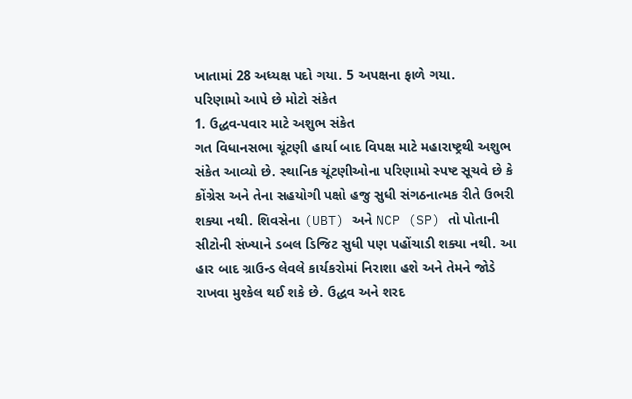ખાતામાં 28 અધ્યક્ષ પદો ગયા. 5 અપક્ષના ફાળે ગયા.
પરિણામો આપે છે મોટો સંકેત
1. ઉદ્ધવ-પવાર માટે અશુભ સંકેત
ગત વિધાનસભા ચૂંટણી હાર્યા બાદ વિપક્ષ માટે મહારાષ્ટ્રથી અશુભ સંકેત આવ્યો છે. સ્થાનિક ચૂંટણીઓના પરિણામો સ્પષ્ટ સૂચવે છે કે કોંગ્રેસ અને તેના સહયોગી પક્ષો હજુ સુધી સંગઠનાત્મક રીતે ઉભરી શક્યા નથી. શિવસેના (UBT) અને NCP (SP) તો પોતાની સીટોની સંખ્યાને ડબલ ડિજિટ સુધી પણ પહોંચાડી શક્યા નથી. આ હાર બાદ ગ્રાઉન્ડ લેવલે કાર્યકરોમાં નિરાશા હશે અને તેમને જોડે રાખવા મુશ્કેલ થઈ શકે છે. ઉદ્ધવ અને શરદ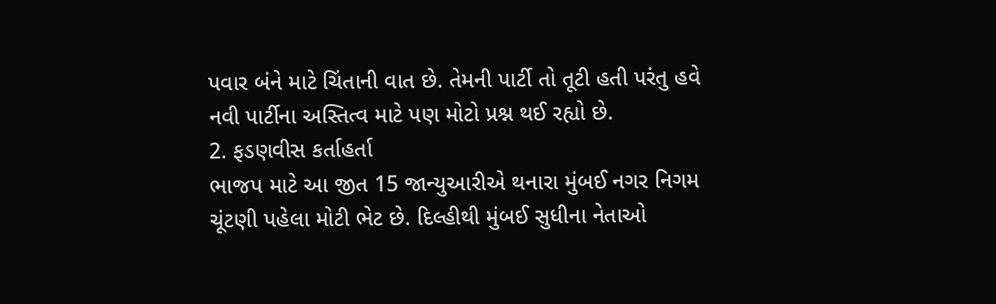પવાર બંને માટે ચિંતાની વાત છે. તેમની પાર્ટી તો તૂટી હતી પરંતુ હવે નવી પાર્ટીના અસ્તિત્વ માટે પણ મોટો પ્રશ્ન થઈ રહ્યો છે.
2. ફડણવીસ કર્તાહર્તા
ભાજપ માટે આ જીત 15 જાન્યુઆરીએ થનારા મુંબઈ નગર નિગમ ચૂંટણી પહેલા મોટી ભેટ છે. દિલ્હીથી મુંબઈ સુધીના નેતાઓ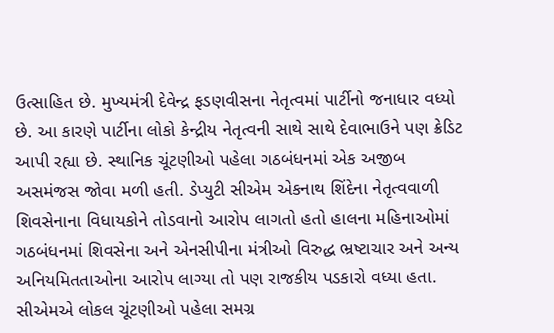ઉત્સાહિત છે. મુખ્યમંત્રી દેવેન્દ્ર ફડણવીસના નેતૃત્વમાં પાર્ટીનો જનાધાર વધ્યો છે. આ કારણે પાર્ટીના લોકો કેન્દ્રીય નેતૃત્વની સાથે સાથે દેવાભાઉને પણ ક્રેડિટ આપી રહ્યા છે. સ્થાનિક ચૂંટણીઓ પહેલા ગઠબંધનમાં એક અજીબ અસમંજસ જોવા મળી હતી. ડેપ્યુટી સીએમ એકનાથ શિંદેના નેતૃત્વવાળી શિવસેનાના વિધાયકોને તોડવાનો આરોપ લાગતો હતો હાલના મહિનાઓમાં ગઠબંધનમાં શિવસેના અને એનસીપીના મંત્રીઓ વિરુદ્ધ ભ્રષ્ટાચાર અને અન્ય અનિયમિતતાઓના આરોપ લાગ્યા તો પણ રાજકીય પડકારો વધ્યા હતા. સીએમએ લોકલ ચૂંટણીઓ પહેલા સમગ્ર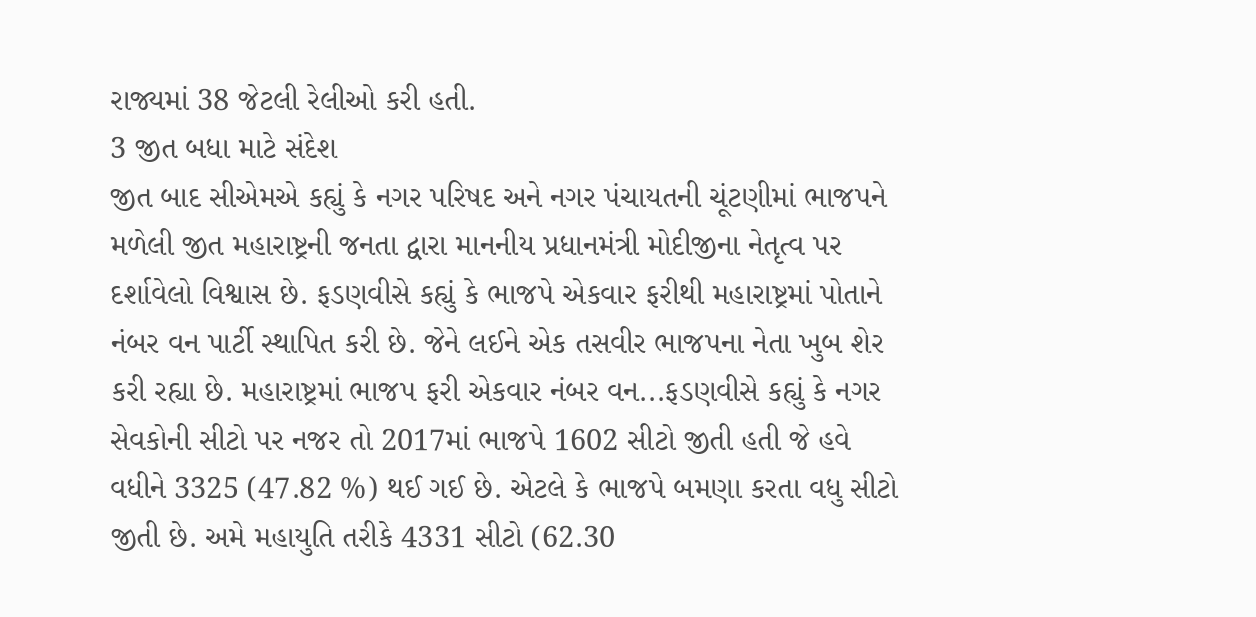રાજ્યમાં 38 જેટલી રેલીઓ કરી હતી.
3 જીત બધા માટે સંદેશ
જીત બાદ સીએમએ કહ્યું કે નગર પરિષદ અને નગર પંચાયતની ચૂંટણીમાં ભાજપને મળેલી જીત મહારાષ્ટ્રની જનતા દ્વારા માનનીય પ્રધાનમંત્રી મોદીજીના નેતૃત્વ પર દર્શાવેલો વિશ્વાસ છે. ફડણવીસે કહ્યું કે ભાજપે એકવાર ફરીથી મહારાષ્ટ્રમાં પોતાને નંબર વન પાર્ટી સ્થાપિત કરી છે. જેને લઈને એક તસવીર ભાજપના નેતા ખુબ શેર કરી રહ્યા છે. મહારાષ્ટ્રમાં ભાજપ ફરી એકવાર નંબર વન...ફડણવીસે કહ્યું કે નગર સેવકોની સીટો પર નજર તો 2017માં ભાજપે 1602 સીટો જીતી હતી જે હવે વધીને 3325 (47.82 %) થઈ ગઈ છે. એટલે કે ભાજપે બમણા કરતા વધુ સીટો જીતી છે. અમે મહાયુતિ તરીકે 4331 સીટો (62.30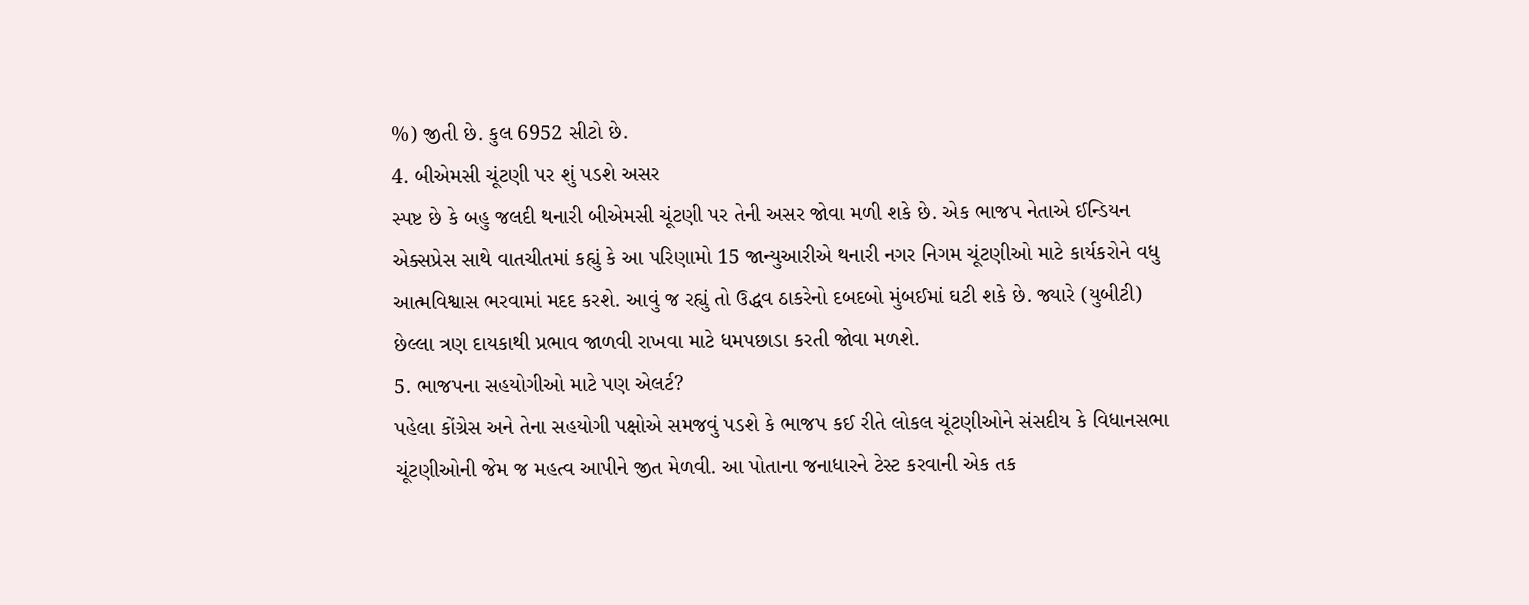%) જીતી છે. કુલ 6952 સીટો છે.
4. બીએમસી ચૂંટણી પર શું પડશે અસર
સ્પષ્ટ છે કે બહુ જલદી થનારી બીએમસી ચૂંટણી પર તેની અસર જોવા મળી શકે છે. એક ભાજપ નેતાએ ઈન્ડિયન એક્સપ્રેસ સાથે વાતચીતમાં કહ્યું કે આ પરિણામો 15 જાન્યુઆરીએ થનારી નગર નિગમ ચૂંટણીઓ માટે કાર્યકરોને વધુ આત્મવિશ્વાસ ભરવામાં મદદ કરશે. આવું જ રહ્યું તો ઉદ્ધવ ઠાકરેનો દબદબો મુંબઈમાં ઘટી શકે છે. જ્યારે (યુબીટી) છેલ્લા ત્રણ દાયકાથી પ્રભાવ જાળવી રાખવા માટે ધમપછાડા કરતી જોવા મળશે.
5. ભાજપના સહયોગીઓ માટે પણ એલર્ટ?
પહેલા કોંગ્રેસ અને તેના સહયોગી પક્ષોએ સમજવું પડશે કે ભાજપ કઈ રીતે લોકલ ચૂંટણીઓને સંસદીય કે વિધાનસભા ચૂંટણીઓની જેમ જ મહત્વ આપીને જીત મેળવી. આ પોતાના જનાધારને ટેસ્ટ કરવાની એક તક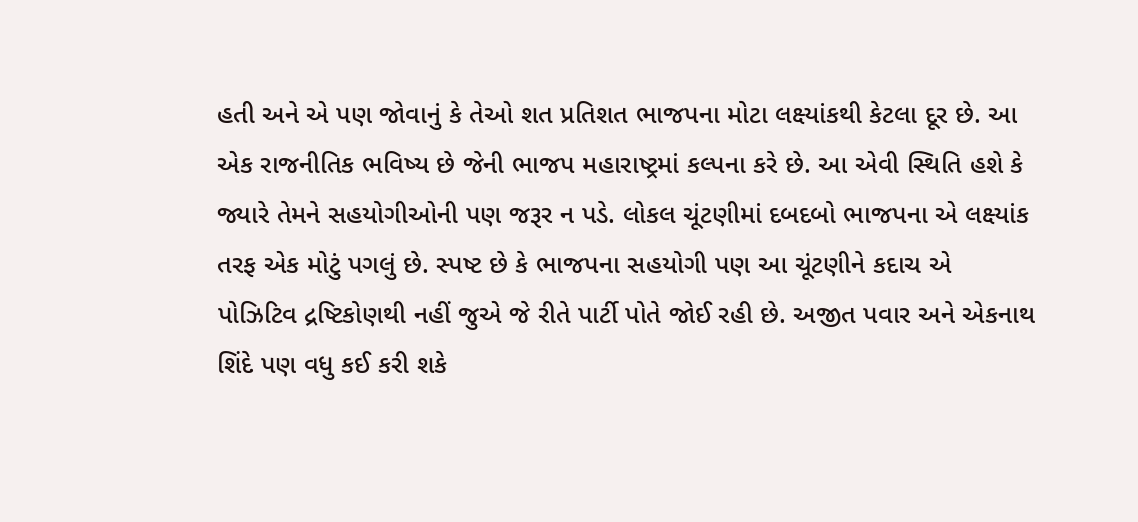હતી અને એ પણ જોવાનું કે તેઓ શત પ્રતિશત ભાજપના મોટા લક્ષ્યાંકથી કેટલા દૂર છે. આ એક રાજનીતિક ભવિષ્ય છે જેની ભાજપ મહારાષ્ટ્રમાં કલ્પના કરે છે. આ એવી સ્થિતિ હશે કે જ્યારે તેમને સહયોગીઓની પણ જરૂર ન પડે. લોકલ ચૂંટણીમાં દબદબો ભાજપના એ લક્ષ્યાંક તરફ એક મોટું પગલું છે. સ્પષ્ટ છે કે ભાજપના સહયોગી પણ આ ચૂંટણીને કદાચ એ પોઝિટિવ દ્રષ્ટિકોણથી નહીં જુએ જે રીતે પાર્ટી પોતે જોઈ રહી છે. અજીત પવાર અને એકનાથ શિંદે પણ વધુ કઈ કરી શકે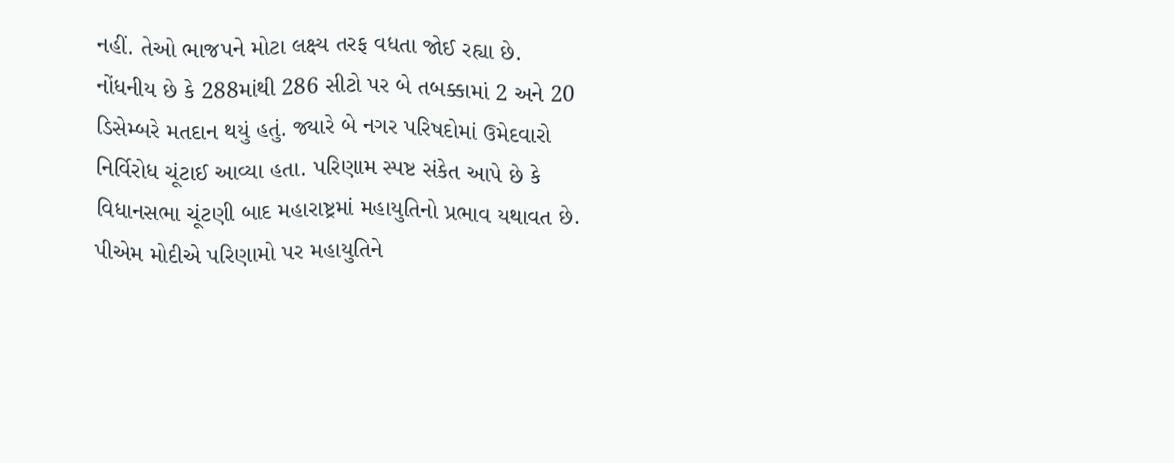નહીં. તેઓ ભાજપને મોટા લક્ષ્ય તરફ વધતા જોઈ રહ્યા છે.
નોંધનીય છે કે 288માંથી 286 સીટો પર બે તબક્કામાં 2 અને 20 ડિસેમ્બરે મતદાન થયું હતું. જ્યારે બે નગર પરિષદોમાં ઉમેદવારો નિર્વિરોધ ચૂંટાઈ આવ્યા હતા. પરિણામ સ્પષ્ટ સંકેત આપે છે કે વિધાનસભા ચૂંટણી બાદ મહારાષ્ટ્રમાં મહાયુતિનો પ્રભાવ યથાવત છે. પીએમ મોદીએ પરિણામો પર મહાયુતિને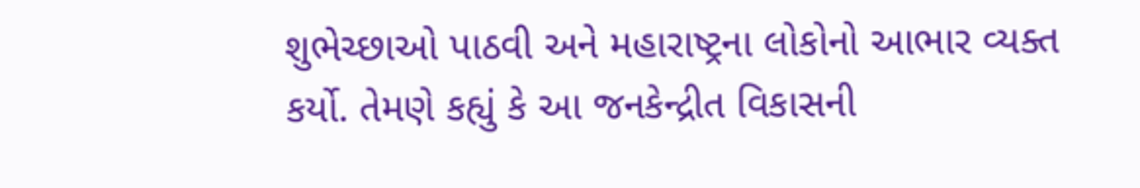શુભેચ્છાઓ પાઠવી અને મહારાષ્ટ્રના લોકોનો આભાર વ્યક્ત કર્યો. તેમણે કહ્યું કે આ જનકેન્દ્રીત વિકાસની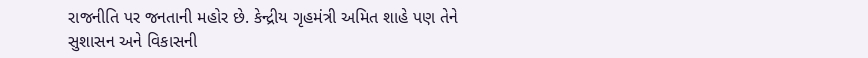રાજનીતિ પર જનતાની મહોર છે. કેન્દ્રીય ગૃહમંત્રી અમિત શાહે પણ તેને સુશાસન અને વિકાસની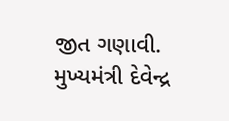જીત ગણાવી. મુખ્યમંત્રી દેવેન્દ્ર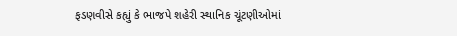ફડણવીસે કહ્યું કે ભાજપે શહેરી સ્થાનિક ચૂંટણીઓમાં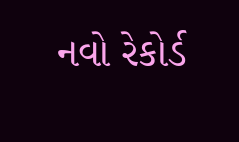નવો રેકોર્ડ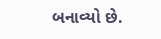બનાવ્યો છે.